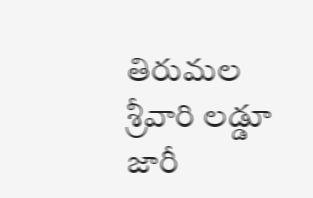తిరుమల శ్రీవారి లడ్డూ జారీ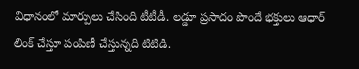విధానంలో మార్పులు చేసింది టీటీడీ. లడ్డూ ప్రసాదం పొందే భక్తులు ఆధార్ లింక్ చేస్తూ పంపిణీ చేస్తున్నది టిటిడి.